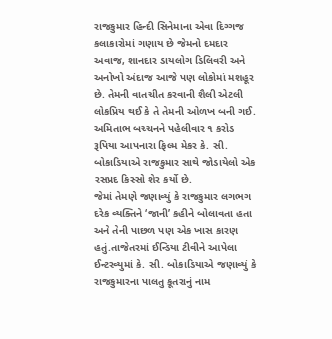રાજકુમાર હિન્દી સિનેમાના એવા દિગ્ગજ કલાકારોમાં ગણાય છે જેમનો દમદાર અવાજ, શાનદાર ડાયલોગ ડિલિવરી અને અનોખો અંદાજ આજે પણ લોકોમાં મશહૂર છે. તેમની વાતચીત કરવાની શૈલી એટલી લોકપ્રિય થઈ કે તે તેમની ઓળખ બની ગઈ. અમિતાભ બચ્ચનને પહેલીવાર ૧ કરોડ રૂપિયા આપનારા ફિલ્મ મેકર કે. સી. બોકાડિયાએ રાજકુમાર સાથે જોડાયેલો એક રસપ્રદ કિસ્સો શેર કર્યો છે.
જેમાં તેમણે જણાવ્યું કે રાજકુમાર લગભગ દરેક વ્યક્તિને ‘જાની’ કહીને બોલાવતા હતા અને તેની પાછળ પણ એક ખાસ કારણ હતું.તાજેતરમાં ઈન્ડિયા ટીવીને આપેલા ઈન્ટરવ્યુમાં કે. સી. બોકાડિયાએ જણાવ્યું કે રાજકુમારના પાલતુ કૂતરાનું નામ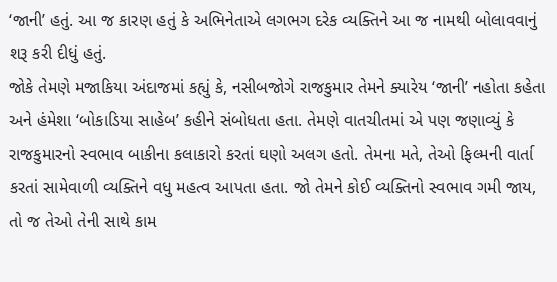‘જાની’ હતું. આ જ કારણ હતું કે અભિનેતાએ લગભગ દરેક વ્યક્તિને આ જ નામથી બોલાવવાનું શરૂ કરી દીધું હતું.
જોકે તેમણે મજાકિયા અંદાજમાં કહ્યું કે, નસીબજોગે રાજકુમાર તેમને ક્યારેય ‘જાની’ નહોતા કહેતા અને હંમેશા ‘બોકાડિયા સાહેબ’ કહીને સંબોધતા હતા. તેમણે વાતચીતમાં એ પણ જણાવ્યું કે રાજકુમારનો સ્વભાવ બાકીના કલાકારો કરતાં ઘણો અલગ હતો. તેમના મતે, તેઓ ફિલ્મની વાર્તા કરતાં સામેવાળી વ્યક્તિને વધુ મહત્વ આપતા હતા. જો તેમને કોઈ વ્યક્તિનો સ્વભાવ ગમી જાય, તો જ તેઓ તેની સાથે કામ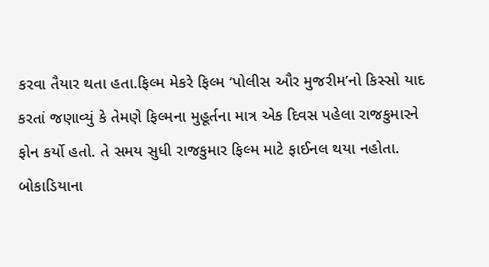કરવા તૈયાર થતા હતા.ફિલ્મ મેકરે ફિલ્મ ‘પોલીસ ઔર મુજરીમ’નો કિસ્સો યાદ કરતાં જણાવ્યું કે તેમણે ફિલ્મના મુહૂર્તના માત્ર એક દિવસ પહેલા રાજકુમારને ફોન કર્યો હતો. તે સમય સુધી રાજકુમાર ફિલ્મ માટે ફાઈનલ થયા નહોતા. બોકાડિયાના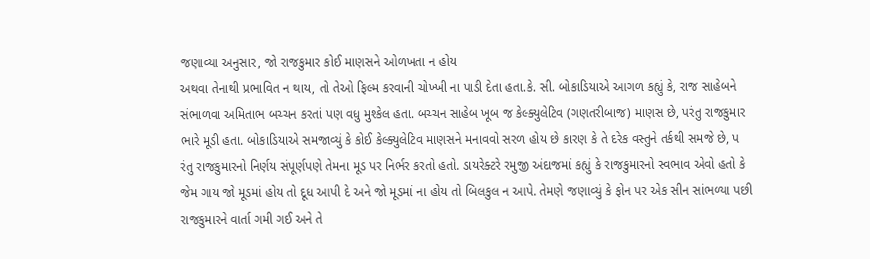જણાવ્યા અનુસાર, જો રાજકુમાર કોઈ માણસને ઓળખતા ન હોય
અથવા તેનાથી પ્રભાવિત ન થાય, તો તેઓ ફિલ્મ કરવાની ચોખ્ખી ના પાડી દેતા હતા.કે. સી. બોકાડિયાએ આગળ કહ્યું કે, રાજ સાહેબને સંભાળવા અમિતાભ બચ્ચન કરતાં પણ વધુ મુશ્કેલ હતા. બચ્ચન સાહેબ ખૂબ જ કેલ્ક્યુલેટિવ (ગણતરીબાજ) માણસ છે, પરંતુ રાજકુમાર ભારે મૂડી હતા. બોકાડિયાએ સમજાવ્યું કે કોઈ કેલ્ક્યુલેટિવ માણસને મનાવવો સરળ હોય છે કારણ કે તે દરેક વસ્તુને તર્કથી સમજે છે, પ
રંતુ રાજકુમારનો નિર્ણય સંપૂર્ણપણે તેમના મૂડ પર નિર્ભર કરતો હતો. ડાયરેક્ટરે રમુજી અંદાજમાં કહ્યું કે રાજકુમારનો સ્વભાવ એવો હતો કે જેમ ગાય જો મૂડમાં હોય તો દૂધ આપી દે અને જો મૂડમાં ના હોય તો બિલકુલ ન આપે. તેમણે જણાવ્યું કે ફોન પર એક સીન સાંભળ્યા પછી રાજકુમારને વાર્તા ગમી ગઈ અને તે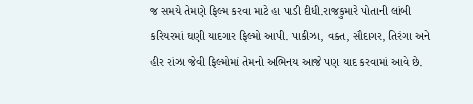જ સમયે તેમણે ફિલ્મ કરવા માટે હા પાડી દીધી.રાજકુમારે પોતાની લાંબી કરિયરમાં ઘણી યાદગાર ફિલ્મો આપી. પાકીઝા, વક્ત, સૌદાગર, તિરંગા અને હીર રાંઝા જેવી ફિલ્મોમાં તેમનો અભિનય આજે પણ યાદ કરવામાં આવે છે.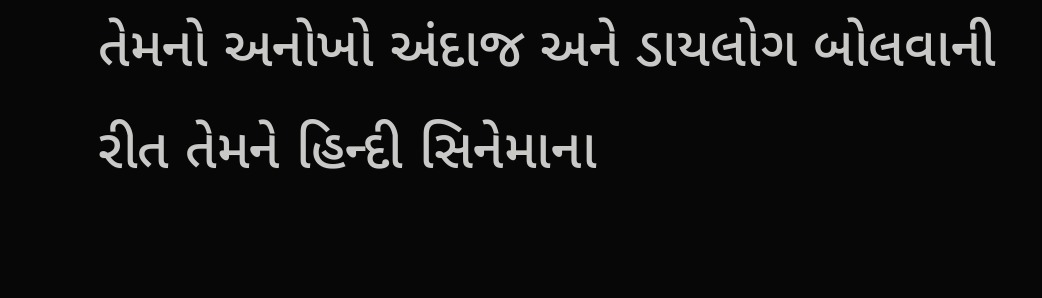તેમનો અનોખો અંદાજ અને ડાયલોગ બોલવાની રીત તેમને હિન્દી સિનેમાના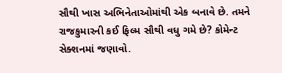સૌથી ખાસ અભિનેતાઓમાંથી એક બનાવે છે. તમને રાજકુમારની કઈ ફિલ્મ સૌથી વધુ ગમે છે? કોમેન્ટ સેક્શનમાં જણાવો.